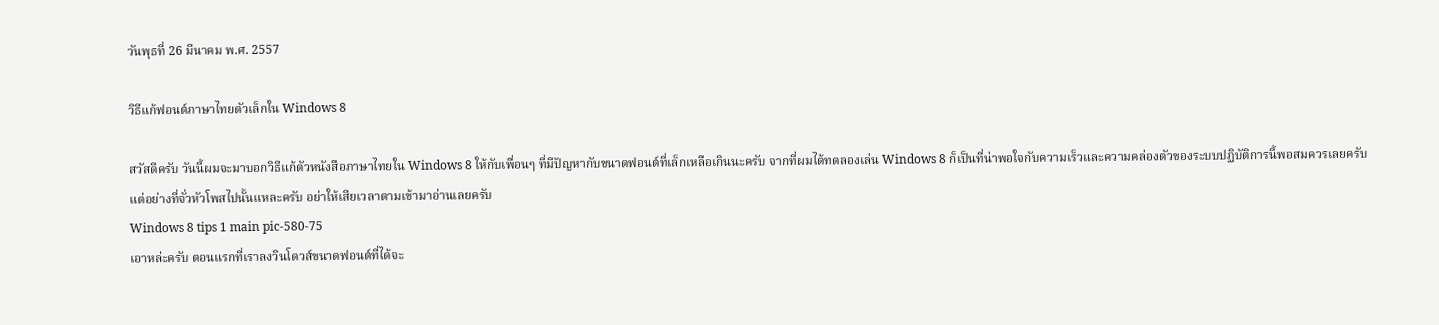วันพุธที่ 26 มีนาคม พ.ศ. 2557

วิธีแก้ฟอนต์ภาษาไทยตัวเล็กใน Windows 8

สวัสดีครับ วันนี้ผมจะมาบอกวิธีแก้ตัวหนังสือภาษาไทยใน Windows 8 ให้กับเพื่อนๆ ที่มีปัญหากับขนาดฟอนต์ที่เล็กเหลือเกินนะครับ จากที่ผมได้ทดลองเล่น Windows 8 ก็เป็นที่น่าพอใจกับความเร็วและความคล่องตัวของระบบปฏิบัติการนี้พอสมควรเลยครับ แต่อย่างที่จั่วหัวโพสไปนั้นแหละครับ อย่าให้เสียเวลาตามเข้ามาอ่านเลยครับ
Windows 8 tips 1 main pic-580-75
เอาหล่ะครับ ตอนแรกที่เราลงวินโดวส์ขนาดฟอนต์ที่ได้จะ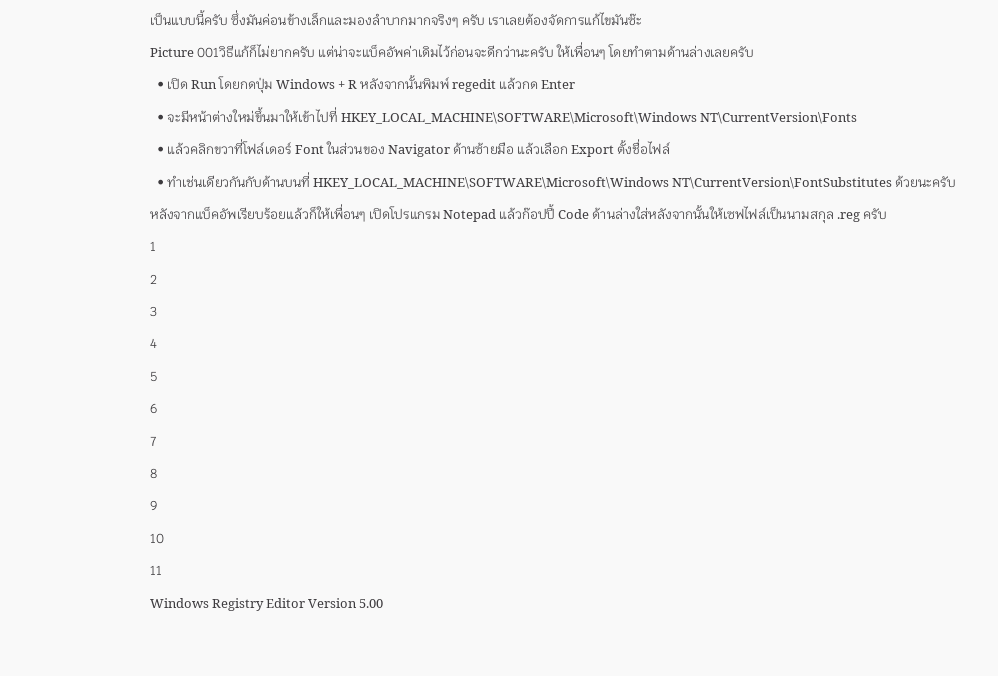เป็นแบบนี้ครับ ซึ่งมันค่อนข้างเล็กและมองลำบากมากจริงๆ ครับ เราเลยต้องจัดการแก้ไขมันซ๊ะ
Picture 001วิธีแก้ก็ไม่ยากครับ แต่น่าจะแบ็คอัพค่าเดิมไว้ก่อนจะดีกว่านะครับ ให้เพื่อนๆ โดยทำตามด้านล่างเลยครับ
  • เปิด Run โดยกดปุ่ม Windows + R หลังจากนั้นพิมพ์ regedit แล้วกด Enter
  • จะมีหน้าต่างใหม่ขึ้นมาให้เข้าไปที่ HKEY_LOCAL_MACHINE\SOFTWARE\Microsoft\Windows NT\CurrentVersion\Fonts
  • แล้วคลิกขวาที่โฟล์เดอร์ Font ในส่วนของ Navigator ด้านซ้ายมือ แล้วเลือก Export ตั้งชื่อไฟล์
  • ทำเช่นเดียวกันกับด้านบนที่ HKEY_LOCAL_MACHINE\SOFTWARE\Microsoft\Windows NT\CurrentVersion\FontSubstitutes ด้วยนะครับ
หลังจากแบ็คอัพเรียบร้อยแล้วก็ให้เพื่อนๆ เปิดโปรแกรม Notepad แล้วก๊อปปี้ Code ด้านล่างใส่หลังจากนั้นให้เซฟไฟล์เป็นนามสกุล .reg ครับ
1
2
3
4
5
6
7
8
9
10
11
Windows Registry Editor Version 5.00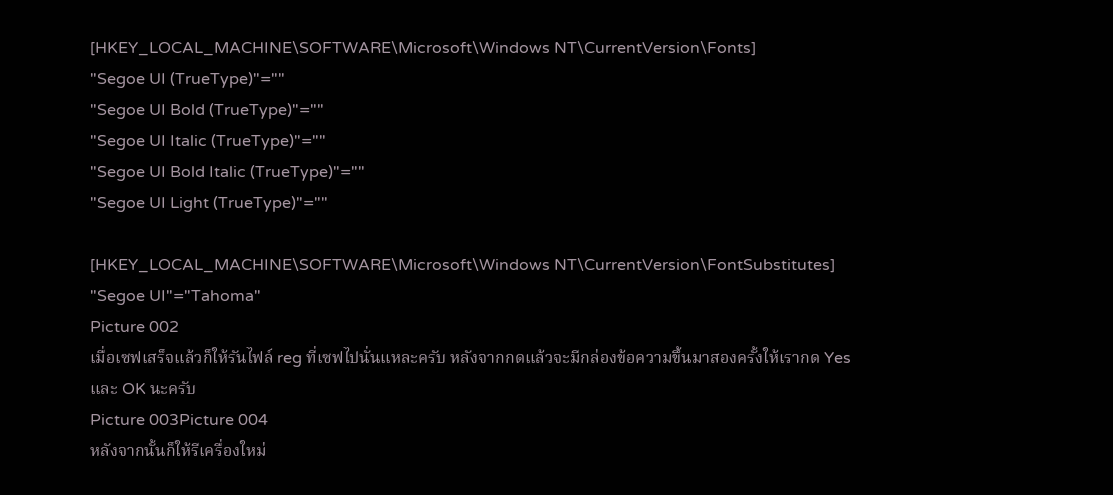[HKEY_LOCAL_MACHINE\SOFTWARE\Microsoft\Windows NT\CurrentVersion\Fonts]
"Segoe UI (TrueType)"=""
"Segoe UI Bold (TrueType)"=""
"Segoe UI Italic (TrueType)"=""
"Segoe UI Bold Italic (TrueType)"=""
"Segoe UI Light (TrueType)"=""

[HKEY_LOCAL_MACHINE\SOFTWARE\Microsoft\Windows NT\CurrentVersion\FontSubstitutes]
"Segoe UI"="Tahoma"
Picture 002
เมื่อเซฟเสร็จแล้วก็ให้รันไฟล์ reg ที่เซฟไปนั่นแหละครับ หลังจากกดแล้วจะมีกล่องข้อความขึ้นมาสองครั้งให้เรากด Yes และ OK นะครับ
Picture 003Picture 004
หลังจากนั้นก็ให้รีเครื่องใหม่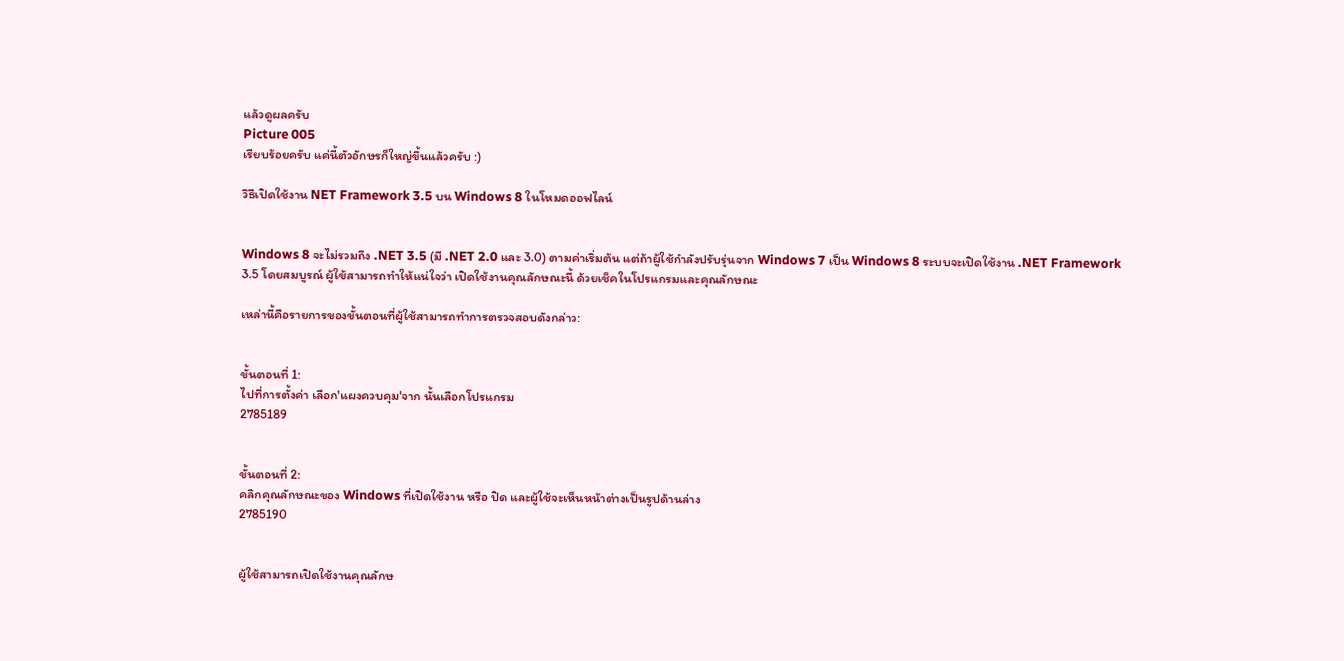แล้วดูผลครับ
Picture 005
เรียบร้อยครับ แค่นี้ตัวอักษรก็ใหญ่ขึ้นแล้วครับ :)

วิธีเปิดใช้งาน NET Framework 3.5 บน Windows 8 ในโหมดออฟไลน์


Windows 8 จะไม่รวมถึง .NET 3.5 (มี .NET 2.0 และ 3.0) ตามค่าเริ่มต้น แต่ถ้าผู้ใช้กำลังปรับรุ่นจาก Windows 7 เป็น Windows 8 ระบบจะเปิดใช้งาน .NET Framework 3.5 โดยสมบูรณ์ ผู้ใช้สามารถทำให้แน่ใจว่า เปิดใช้งานคุณลักษณะนี้ ด้วยเช็คในโปรแกรมและคุณลักษณะ

เหล่านี้คือรายการของขั้นตอนที่ผู้ใช้สามารถทำการตรวจสอบดังกล่าว:


ขั้นตอนที่ 1:
ไปที่การตั้งค่า เลือก'แผงควบคุม'จาก นั้นเลือกโปรแกรม
2785189


ขั้นตอนที่ 2:
คลิกคุณลักษณะของ Windows ที่เปิดใช้งาน หรือ ปิด และผู้ใช้จะเห็นหน้าต่างเป็นรูปด้านล่าง
2785190


ผู้ใช้สามารถเปิดใช้งานคุณลักษ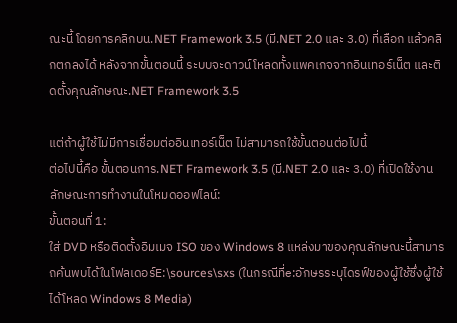ณะนี้ โดยการคลิกบน.NET Framework 3.5 (มี.NET 2.0 และ 3.0) ที่เลือก แล้วคลิกตกลงได้ หลังจากขั้นตอนนี้ ระบบจะดาวน์โหลดทั้งแพคเกจจากอินเทอร์เน็ต และติดตั้งคุณลักษณะ.NET Framework 3.5

แต่ถ้าผู้ใช้ไม่มีการเชื่อมต่ออินเทอร์เน็ต ไม่สามารถใช้ขั้นตอนต่อไปนี้
ต่อไปนี้คือ ขั้นตอนการ.NET Framework 3.5 (มี.NET 2.0 และ 3.0) ที่เปิดใช้งานลักษณะการทำงานในโหมดออฟไลน์:
ขั้นตอนที่ 1:
ใส่ DVD หรือติดตั้งอิมเมจ ISO ของ Windows 8 แหล่งมาของคุณลักษณะนี้สามารถค้นพบได้ในโฟลเดอร์E:\sources\sxs (ในกรณีที่e:อักษรระบุไดรฟ์ของผู้ใช้ซึ่งผู้ใช้ได้โหลด Windows 8 Media)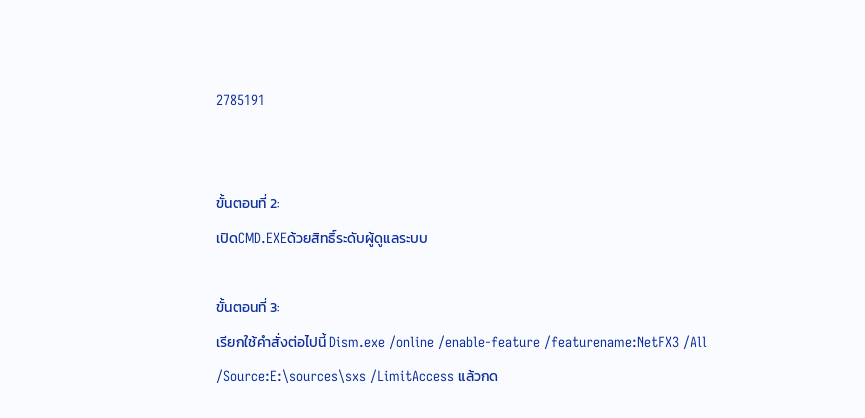2785191


ขั้นตอนที่ 2:
เปิดCMD.EXEด้วยสิทธิ์ระดับผู้ดูแลระบบ

ขั้นตอนที่ 3:
เรียกใช้คำสั่งต่อไปนี้ Dism.exe /online /enable-feature /featurename:NetFX3 /All /Source:E:\sources\sxs /LimitAccess แล้วกด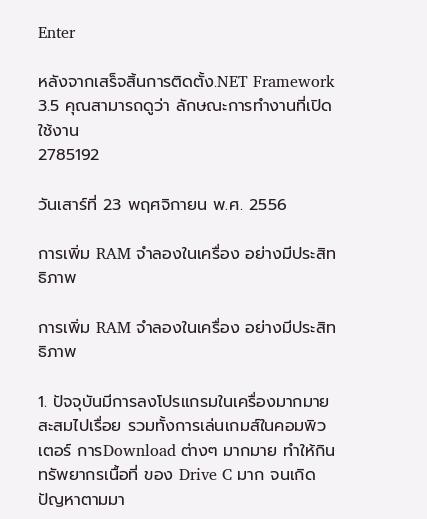Enter

หลังจากเสร็จสิ้นการติดตั้ง.NET Framework 3.5 คุณสามารถดูว่า ลักษณะการทำงานที่เปิดใช้งาน
2785192

วันเสาร์ที่ 23 พฤศจิกายน พ.ศ. 2556

การเพิ่ม RAM จำลองในเครื่อง อย่างมีประสิทธิภาพ

การเพิ่ม RAM จำลองในเครื่อง อย่างมีประสิทธิภาพ

1. ปัจจุบันมีการลงโปรแกรมในเครื่องมากมาย สะสมไปเรื่อย รวมทั้งการเล่นเกมส์ในคอมพิวเตอร์ การDownload ต่างๆ มากมาย ทำให้กินทรัพยากรเนื้อที่ ของ Drive C มาก จนเกิดปัญหาตามมา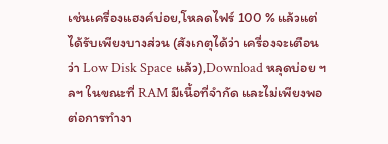เช่นเครื่องแฮงค์บ่อย,โหลดไฟร์ 100 % แล้วแต่ได้รับเพียงบางส่วน (สังเกตุได้ว่า เครื่องจะเตือนว่า Low Disk Space แล้ว),Download หลุดบ่อย ฯลฯ ในขณะที่ RAM มีเนื้อที่จำกัด และไม่เพียงพอต่อการทำงา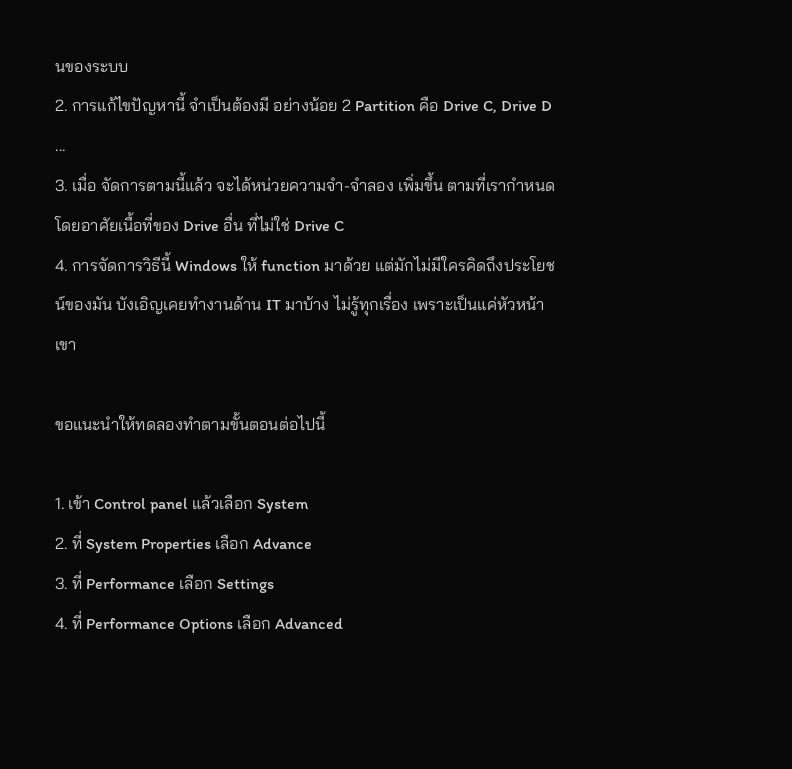นของระบบ
2. การแก้ไขปัญหานี้ จำเป็นต้องมี อย่างน้อย 2 Partition คือ Drive C, Drive D ...
3. เมื่อ จัดการตามนี้แล้ว จะได้หน่วยความจำ-จำลอง เพิ่มขึ้น ตามที่เรากำหนด โดยอาศัยเนื้อที่ของ Drive อื่น ที่ไม่ใช่ Drive C
4. การจัดการวิธีนี้ Windows ให้ function มาด้วย แต่มักไม่มีใครคิดถึงประโยชน์ของมัน บังเอิญเคยทำงานด้าน IT มาบ้าง ไม่รู้ทุกเรื่อง เพราะเป็นแค่หัวหน้าเขา

ขอแนะนำให้ทดลองทำตามขั้นตอนต่อไปนี้

1. เข้า Control panel แล้วเลือก System
2. ที่ System Properties เลือก Advance
3. ที่ Performance เลือก Settings
4. ที่ Performance Options เลือก Advanced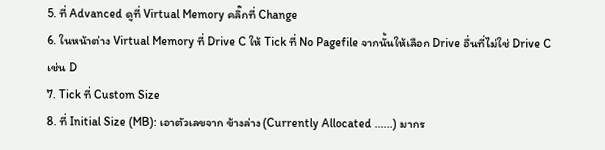5. ที่ Advanced ดูที่ Virtual Memory คลิ๊กที่ Change
6. ในหน้าต่าง Virtual Memory ที่ Drive C ให้ Tick ที่ No Pagefile จากนั้นให้เลือก Drive อื่นที่ไม่ใช่ Drive C เช่น D
7. Tick ที่ Custom Size
8. ที่ Initial Size (MB): เอาตัวเลขจาก ข้างล่าง (Currently Allocated ......) มากร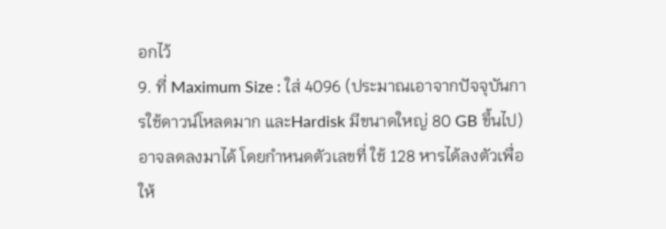อกไว้
9. ที่ Maximum Size : ใส่ 4096 (ประมาณเอาจากปัจจุบันการใช้ดาวน์โหลดมาก และHardisk มีขนาดใหญ่ 80 GB ขึ้นไป) อาจลดลงมาได้ โดยกำหนดตัวเลขที่ ใช้ 128 หารได้ลงตัวเพื่อให้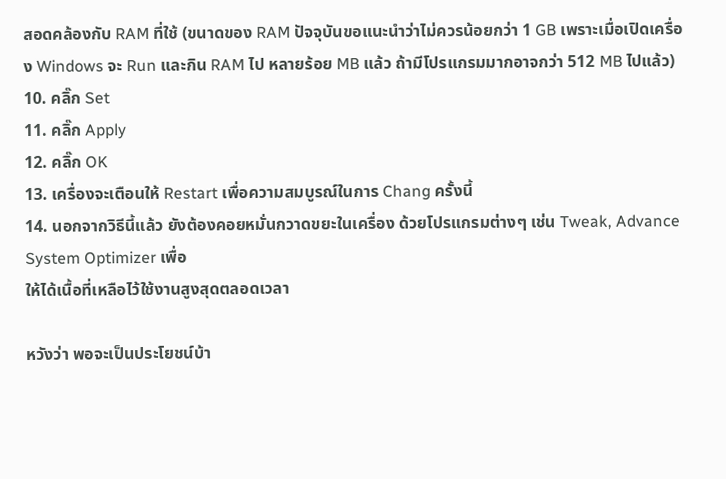สอดคล้องกับ RAM ที่ใช้ (ขนาดของ RAM ปัจจุบันขอแนะนำว่าไม่ควรน้อยกว่า 1 GB เพราะเมื่อเปิดเครื่อง Windows จะ Run และกิน RAM ไป หลายร้อย MB แล้ว ถ้ามีโปรแกรมมากอาจกว่า 512 MB ไปแล้ว)
10. คลิ๊ก Set
11. คลิ๊ก Apply
12. คลิ๊ก OK
13. เครื่องจะเตือนให้ Restart เพื่อความสมบูรณ์ในการ Chang ครั้งนี้
14. นอกจากวิธีนี้แล้ว ยังต้องคอยหมั่นกวาดขยะในเครื่อง ด้วยโปรแกรมต่างๆ เช่น Tweak, Advance System Optimizer เพื่อ
ให้ได้เนื้อที่เหลือไว้ใช้งานสูงสุดตลอดเวลา

หวังว่า พอจะเป็นประโยชน์บ้า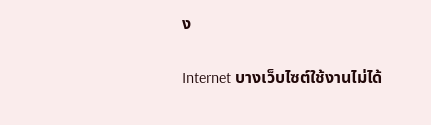ง

Internet บางเว็บไซต์ใช้งานไม่ได้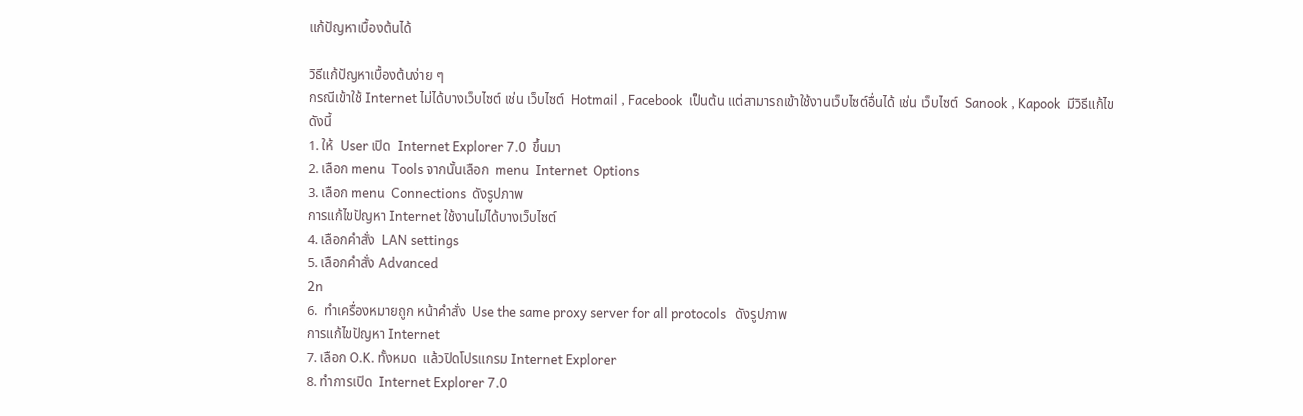แก้ปัญหาเบื้องต้นได้

วิธีแก้ปัญหาเบื้องต้นง่าย ๆ
กรณีเข้าใช้ Internet ไม่ได้บางเว็บไซต์ เช่น เว็บไซต์  Hotmail , Facebook  เป็นต้น แต่สามารถเข้าใช้งานเว็บไซต์อื่นได้ เช่น เว็บไซต์  Sanook , Kapook  มีวิธีแก้ไขดังนี้
1. ให้  User เปิด  Internet Explorer 7.0  ขึ้นมา
2. เลือก menu  Tools จากนั้นเลือก  menu  Internet  Options
3. เลือก menu  Connections  ดังรูปภาพ
การแก้ไขปัญหา Internet ใช้งานไม่ได้บางเว็บไซต์
4. เลือกคำสั่ง  LAN settings
5. เลือกคำสั่ง Advanced
2n
6.  ทำเครื่องหมายถูก หน้าคำสั่ง  Use the same proxy server for all protocols   ดังรูปภาพ
การแก้ไขปัญหา Internet
7. เลือก O.K. ทั้งหมด  แล้วปิดโปรแกรม Internet Explorer
8. ทำการเปิด  Internet Explorer 7.0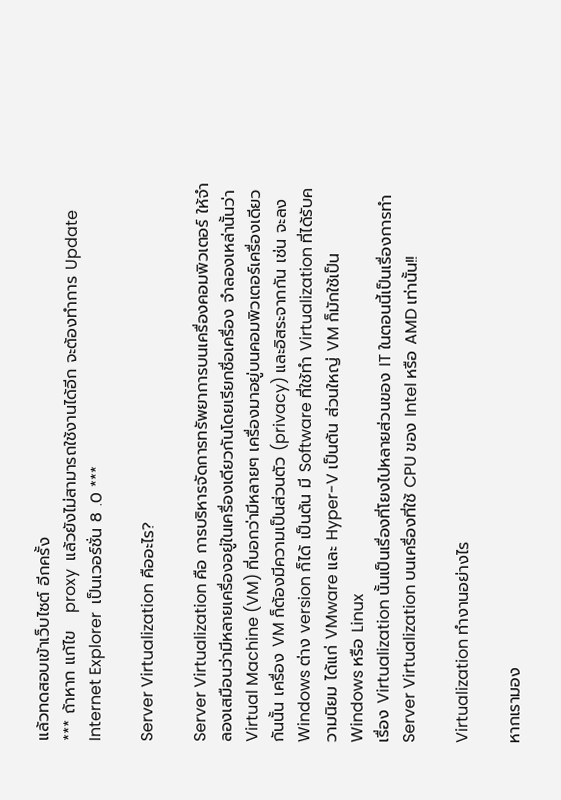แล้วทดสอบเข้าเว็บไซต์ อีกครั้ง
*** ถ้าหาก แก้ไข   proxy  แล้วยังไม่สามารถใช้งานได้อีก จะต้องทำการ Update Internet Explorer  เป็นเวอร์ชั่น 8 .0 ***

Server Virtualization คืออะไร?

Server Virtualization คือ การบริหารจัดการทรัพยาการบนเครื่องคอมพิวเตอร์ ให้จำลองเสมือนว่ามีหลายเครื่องอยู่ในเครื่องเดียวกันโดยเรียกชื่อเครื่อง จำลองเหล่านั้นว่า Virtual Machine (VM) ที่บอกว่ามีหลายๆ เครื่องมาอยู่บนคอมพิวเตอร์เครื่องเดียวกันนั้น เครื่อง VM ก็ต้องมีความเป็นส่วนตัว (privacy) และอิสระจากกัน เช่น จะลง Windows ต่าง version ก็ได้ เป็นต้น มี Software ที่ใช้ทำ Virtualization ที่ได้รับความนิยม ได้แก่ VMware และ Hyper-V เป็นต้น ส่วนใหญ่ VM ก็มักใช้เป็น Windows หรือ Linux
เรื่อง Virtualization นั้นเป็นเรื่องที่โยงไปหลายส่วนของ IT ในตอนนี้เป็นเรื่องการทำ Server Virtualization บนเครื่องที่ใช้ CPU ของ Intel หรือ AMD เท่านั้น!!

Virtualization ทำงานอย่างไร

หากเรามอง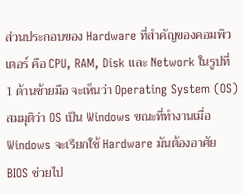ส่วนประกอบของ Hardware ที่สำคัญของคอมพิวเตอร์ คือ CPU, RAM, Disk และ Network ในรูปที่ 1 ด้านซ้ายมือ จะเห็นว่า Operating System (OS) สมมุติว่า OS เป็น Windows ขณะที่ทำงานเมื่อ Windows จะเรียกใช้ Hardware มันต้องอาศัย BIOS ช่วยไป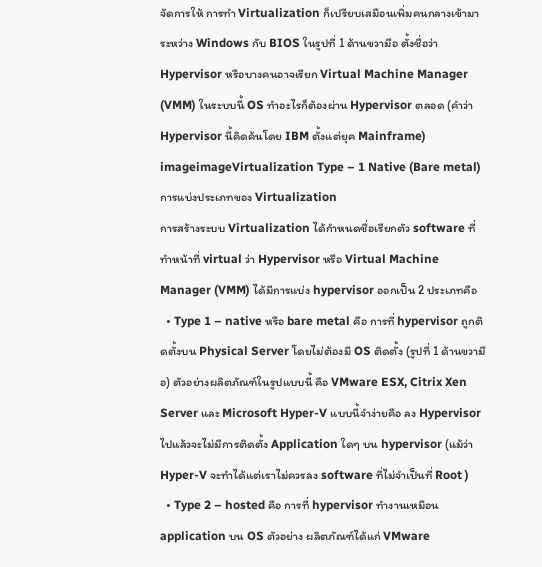จัดการให้ การทำ Virtualization ก็เปรียบเสมือนเพิ่มคนกลางเข้ามาระหว่าง Windows กับ BIOS ในรูปที่ 1 ด้านขวามือ ตั้งชื่อว่า Hypervisor หรือบางคนอาจเรียก Virtual Machine Manager (VMM) ในระบบนี้ OS ทำอะไรก็ต้องผ่าน Hypervisor ตลอด (คำว่า Hypervisor นี้คิดค้นโดย IBM ตั้งแต่ยุค Mainframe)
imageimageVirtualization Type – 1 Native (Bare metal)
การแบ่งประเภทของ Virtualization
การสร้างระบบ Virtualization ได้กำหนดชื่อเรียกตัว software ที่ทำหน้าที่ virtual ว่า Hypervisor หรือ Virtual Machine Manager (VMM) ได้มีการแบ่ง hypervisor ออกเป็น 2 ประเภทคือ
  • Type 1 – native หรือ bare metal คือ การที่ hypervisor ถูกติดตั้งบน Physical Server โดยไม่ต้องมี OS ติดตั้ง (รูปที่ 1 ด้านขวามือ) ตัวอย่างผลิตภัณฑ์ในรูปแบบนี้ คือ VMware ESX, Citrix Xen Server และ Microsoft Hyper-V แบบนี้จำง่ายคือ ลง Hypervisor ไปแล้วจะไม่มีการติดตั้ง Application ใดๆ บน hypervisor (แม้ว่า Hyper-V จะทำได้แต่เราไม่ควรลง software ที่ไม่จำเป็นที่ Root )
  • Type 2 – hosted คือ การที่ hypervisor ทำงานเหมือน application บน OS ตัวอย่าง ผลิตภัณฑ์ได้แก่ VMware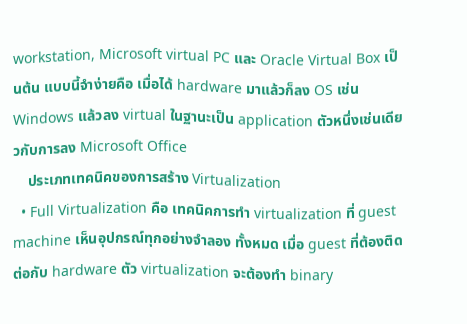workstation, Microsoft virtual PC และ Oracle Virtual Box เป็นต้น แบบนี้จำง่ายคือ เมื่อได้ hardware มาแล้วก็ลง OS เช่น Windows แล้วลง virtual ในฐานะเป็น application ตัวหนึ่งเช่นเดียวกับการลง Microsoft Office
    ประเภทเทคนิคของการสร้าง Virtualization
  • Full Virtualization คือ เทคนิคการทำ virtualization ที่ guest machine เห็นอุปกรณ์ทุกอย่างจำลอง ทั้งหมด เมื่อ guest ที่ต้องติดต่อกับ hardware ตัว virtualization จะต้องทำ binary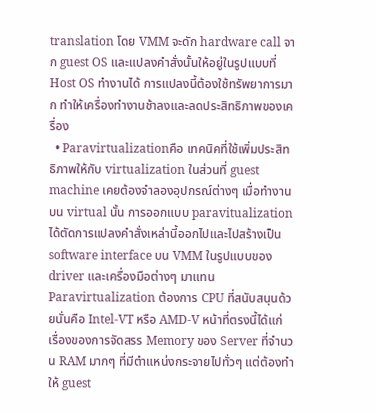translation โดย VMM จะดัก hardware call จาก guest OS และแปลงคำสั่งนั้นให้อยู่ในรูปแบบที่ Host OS ทำงานได้ การแปลงนี้ต้องใช้ทรัพยาการมาก ทำให้เครื่องทำงานช้าลงและลดประสิทธิภาพของเครื่อง
  • Paravirtualizationคือ เทคนิคที่ใช้เพิ่มประสิทธิภาพให้กับ virtualization ในส่วนที่ guest machine เคยต้องจำลองอุปกรณ์ต่างๆ เมื่อทำงานบน virtual นั้น การออกแบบ paravitualization ได้ตัดการแปลงคำสั่งเหล่านี้ออกไปและไปสร้างเป็น software interface บน VMM ในรูปแบบของ driver และเครื่องมือต่างๆ มาแทนParavirtualization ต้องการ CPU ที่สนับสนุนด้วยนั่นคือ Intel-VT หรือ AMD-V หน้าที่ตรงนี้ได้แก่ เรื่องของการจัดสรร Memory ของ Server ที่จำนวน RAM มากๆ ที่มีตำแหน่งกระจายไปทั่วๆ แต่ต้องทำให้ guest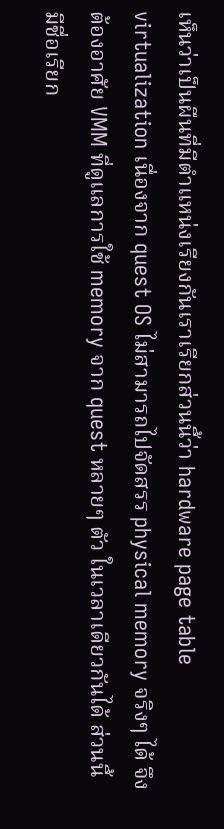เห็นว่าเป็นผืนที่มีตำแหน่งเรียงกันเราเรียกส่วนนี้ว่า hardware page table virtualization เนื่องจาก quest OS ไม่สามารถไปจัดสรร physical memory จริงๆ ได้ จึงต้องอาศัย VMM ที่ดูแลการใช้ memory จาก quest หลายๆ ตัว ในเวลาเดียวกันได้ ส่วนนี้มีชื่อเรียก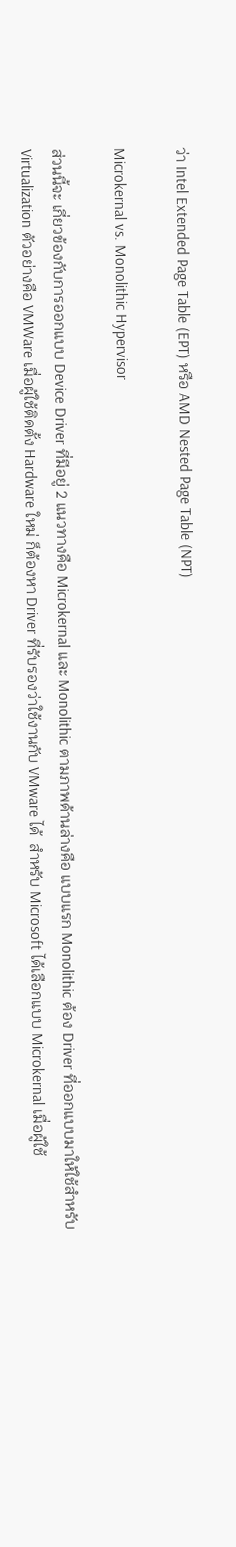ว่า Intel Extended Page Table (EPT) หรือ AMD Nested Page Table (NPT)

Microkernal vs. Monolithic Hypervisor

ส่วนนี้จะ เกี่ยวข้องกับการออกแบบ Device Driver ที่มีอยู่ 2 แนวทางคือ Microkernal และ Monolithic ตามภาพด้านล่างคือ แบบแรก Monolithic ต้อง Driver ที่ออกแบบมาให้ใช้สำหรับ Virtualization ตัวอย่างคือ VMWare เมื่อผู้ใช้ติดตั้ง Hardware ใหม่ ก็ต้องหา Driver ที่รับรองว่าใช้งานกับ VMware ได้  สำหรับ Microsoft ได้เลือกแบบ Microkernal เมื่อผู้ใช้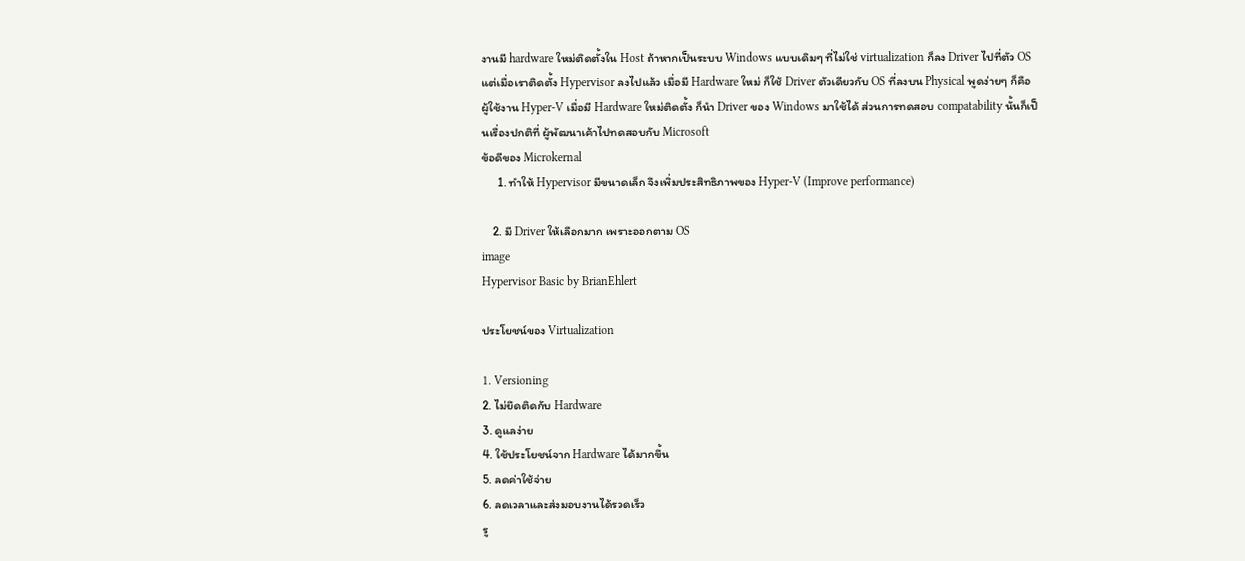งานมี hardware ใหม่ติดตั้งใน Host ถ้าหากเป็นระบบ Windows แบบเดิมๆ ที่ไม่ใช่ virtualization ก็ลง Driver ไปที่ตัว OS แต่เมื่อเราติดตั้ง Hypervisor ลงไปแล้ว เมื่อมี Hardware ใหม่ ก็ใช้ Driver ตัวเดียวกับ OS ที่ลงบน Physical พูดง่ายๆ ก็คือ ผู้ใช้งาน Hyper-V เมื่อมี Hardware ใหม่ติดตั้ง ก็นำ Driver ของ Windows มาใช้ได้ ส่วนการทดสอบ compatability นั้นก็เป็นเรื่องปกติที่ ผู้พัฒนาเค้าไปทดสอบกับ Microsoft
ข้อดีของ Microkernal
      1. ทำให้ Hypervisor มีขนาดเล็ก จึงเพิ่มประสิทธิภาพของ Hyper-V (Improve performance)

    2. มี Driver ให้เลือกมาก เพราะออกตาม OS
image
Hypervisor Basic by BrianEhlert

ประโยชน์ของ Virtualization

1. Versioning
2. ไม่ยึดติดกับ Hardware
3. ดูแลง่าย
4. ใช้ประโยชน์จาก Hardware ได้มากขึ้น
5. ลดค่าใช้จ่าย
6. ลดเวลาและส่งมอบงานได้รวดเร็ว
รู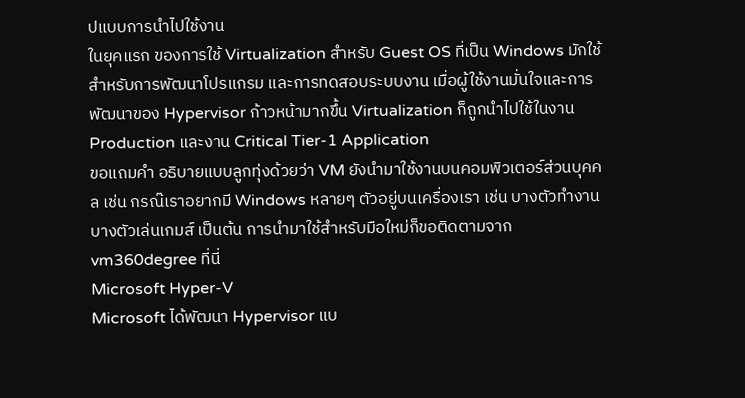ปแบบการนำไปใช้งาน
ในยุคแรก ของการใช้ Virtualization สำหรับ Guest OS ที่เป็น Windows มักใช้สำหรับการพัฒนาโปรแกรม และการทดสอบระบบงาน เมื่อผู้ใช้งานมั่นใจและการพัฒนาของ Hypervisor ก้าวหน้ามากขึ้น Virtualization ก็ถูกนำไปใช้ในงาน Production และงาน Critical Tier-1 Application
ขอแถมคำ อธิบายแบบลูกทุ่งด้วยว่า VM ยังนำมาใช้งานบนคอมพิวเตอร์ส่วนบุคคล เช่น กรณ๊เราอยากมี Windows หลายๆ ตัวอยู่บนเครื่องเรา เช่น บางตัวทำงาน บางตัวเล่นเกมส์ เป็นต้น การนำมาใช้สำหรับมือใหม่ก็ขอติดตามจาก vm360degree ที่นี่
Microsoft Hyper-V
Microsoft ได้พัฒนา Hypervisor แบ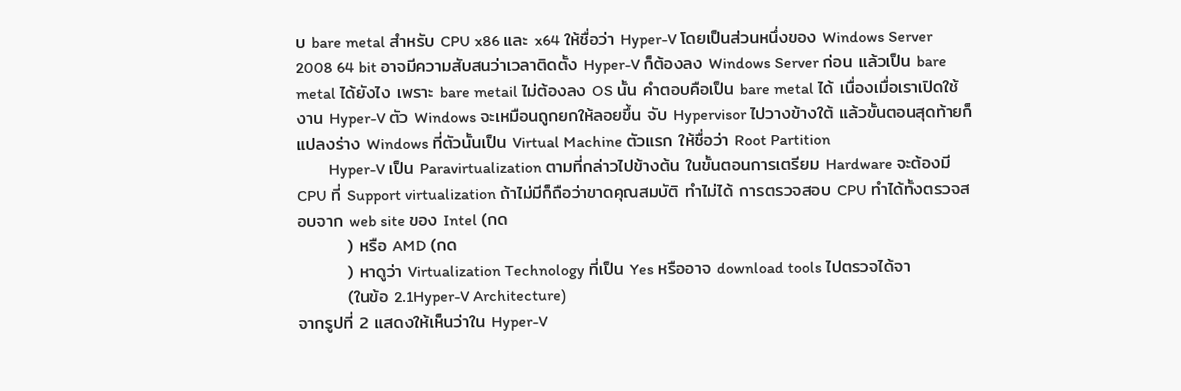บ bare metal สำหรับ CPU x86 และ x64 ให้ชื่อว่า Hyper-V โดยเป็นส่วนหนึ่งของ Windows Server 2008 64 bit อาจมีความสับสนว่าเวลาติดตั้ง Hyper-V ก็ต้องลง Windows Server ก่อน แล้วเป็น bare metal ได้ยังไง เพราะ bare metail ไม่ต้องลง OS นั้น คำตอบคือเป็น bare metal ได้ เนื่องเมื่อเราเปิดใช้งาน Hyper-V ตัว Windows จะเหมือนถูกยกให้ลอยขึ้น จับ Hypervisor ไปวางข้างใต้ แล้วขั้นตอนสุดท้ายก็แปลงร่าง Windows ที่ตัวนั้นเป็น Virtual Machine ตัวแรก ให้ชื่อว่า Root Partition
        Hyper-V เป็น Paravirtualization ตามที่กล่าวไปข้างต้น ในขั้นตอนการเตรียม Hardware จะต้องมี CPU ที่ Support virtualization ถ้าไม่มีก็ถือว่าขาดคุณสมบัติ ทำไม่ได้ การตรวจสอบ CPU ทำได้ทั้งตรวจสอบจาก web site ของ Intel (กด
        ) หรือ AMD (กด
        ) หาดูว่า Virtualization Technology ที่เป็น Yes หรืออาจ download tools ไปตรวจได้จา
        (ในข้อ 2.1Hyper-V Architecture)
จากรูปที่ 2 แสดงให้เห็นว่าใน Hyper-V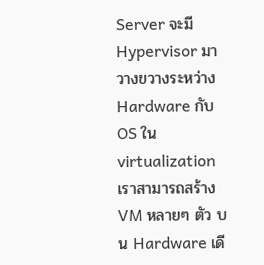Server จะมี Hypervisor มาวางขวางระหว่าง Hardware กับ OS ใน virtualization เราสามารถสร้าง VM หลายๆ ตัว บน Hardware เดี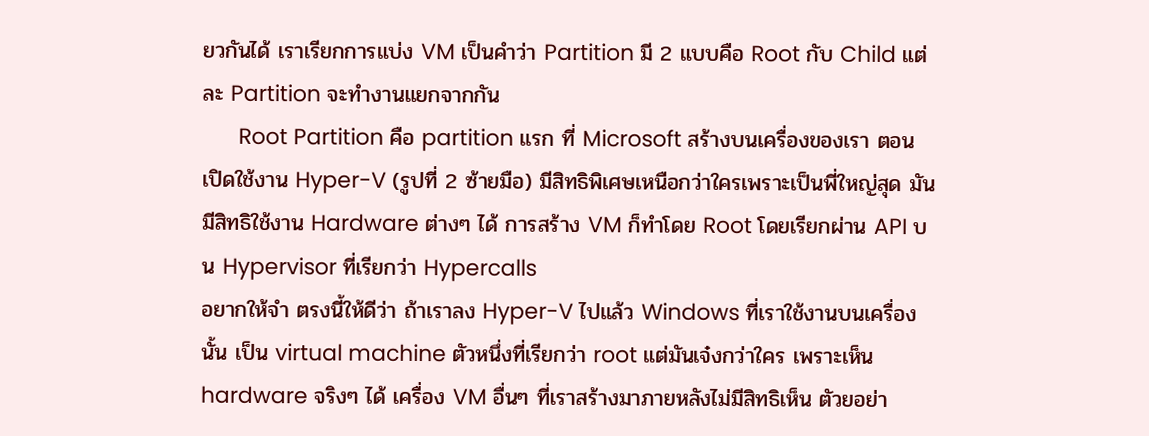ยวกันได้ เราเรียกการแบ่ง VM เป็นคำว่า Partition มี 2 แบบคือ Root กับ Child แต่ละ Partition จะทำงานแยกจากกัน
      Root Partition คือ partition แรก ที่ Microsoft สร้างบนเครื่องของเรา ตอนเปิดใช้งาน Hyper-V (รูปที่ 2 ซ้ายมือ) มีสิทธิพิเศษเหนือกว่าใครเพราะเป็นพี่ใหญ่สุด มันมีสิทธิใช้งาน Hardware ต่างๆ ได้ การสร้าง VM ก็ทำโดย Root โดยเรียกผ่าน API บน Hypervisor ที่เรียกว่า Hypercalls
อยากให้จำ ตรงนี้ให้ดีว่า ถ้าเราลง Hyper-V ไปแล้ว Windows ที่เราใช้งานบนเครื่องนั้น เป็น virtual machine ตัวหนึ่งที่เรียกว่า root แต่มันเจ๋งกว่าใคร เพราะเห็น hardware จริงๆ ได้ เครื่อง VM อื่นๆ ที่เราสร้างมาภายหลังไม่มีสิทธิเห็น ตัวยอย่า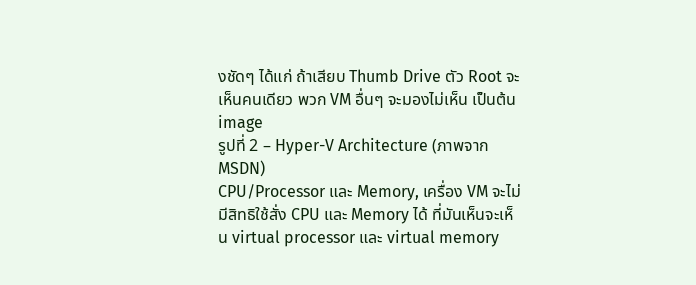งชัดๆ ได้แก่ ถ้าเสียบ Thumb Drive ตัว Root จะเห็นคนเดียว พวก VM อื่นๆ จะมองไม่เห็น เป็นต้น
image
รูปที่ 2 – Hyper-V Architecture (ภาพจาก MSDN)
CPU/Processor และ Memory, เครื่อง VM จะไม่มีสิทธิใช้สั่ง CPU และ Memory ได้ ที่มันเห็นจะเห็น virtual processor และ virtual memory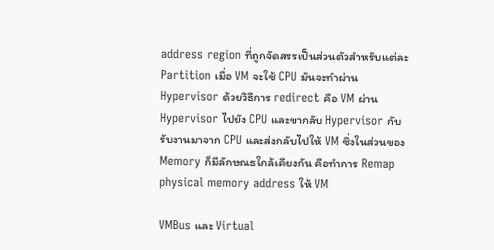address region ที่ถูกจัดสรรเป็นส่วนตัวสำหรับแต่ละ Partition เมื่อ VM จะใช้ CPU มันจะทำผ่าน Hypervisor ด้วยวิธีการ redirect คือ VM ผ่าน Hypervisor ไปยัง CPU และขากลับ Hypervisor กับรับงานมาจาก CPU และส่งกลับไปให้ VM ซึ่งในส่วนของ Memory ก็มีลักษณธใกล้เคียงกัน คือทำการ Remap physical memory address ให้ VM

VMBus และ Virtual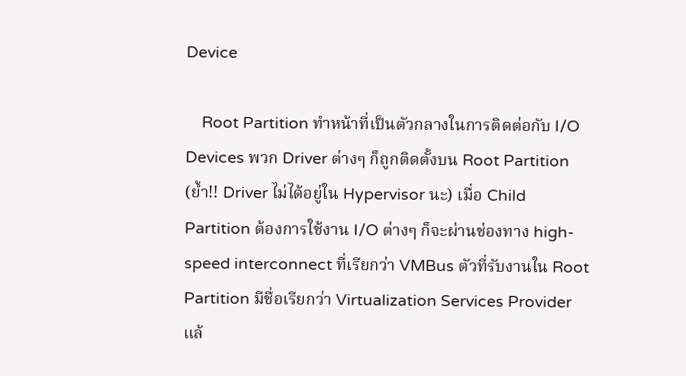Device

    Root Partition ทำหน้าที่เป็นตัวกลางในการติดต่อกับ I/O Devices พวก Driver ต่างๆ ก็ถูกติดตั้งบน Root Partition (ย้ำ!! Driver ไม่ได้อยู่ใน Hypervisor นะ) เมื่อ Child Partition ต้องการใช้งาน I/O ต่างๆ ก็จะผ่านช่องทาง high-speed interconnect ที่เรียกว่า VMBus ตัวที่รับงานใน Root Partition มีชื่อเรียกว่า Virtualization Services Provider แล้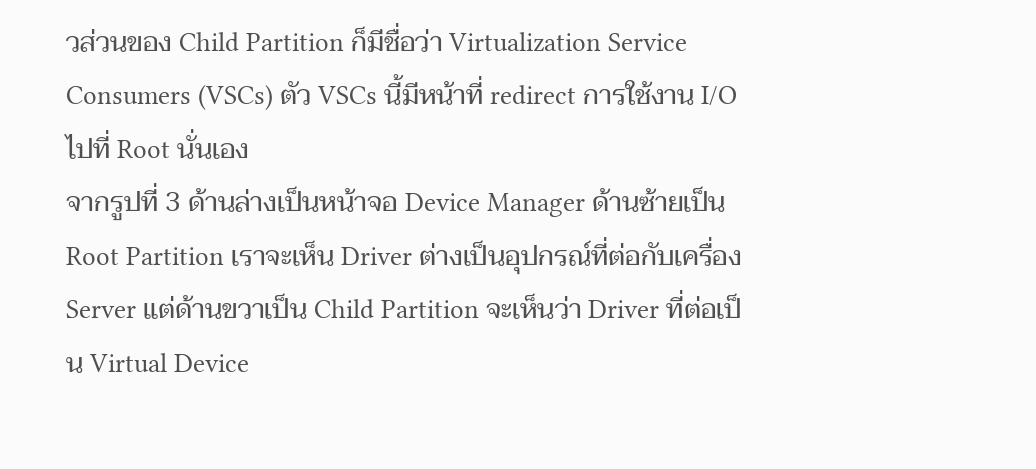วส่วนของ Child Partition ก็มีชื่อว่า Virtualization Service Consumers (VSCs) ตัว VSCs นี้มีหน้าที่ redirect การใช้งาน I/O ไปที่ Root นั่นเอง
จากรูปที่ 3 ด้านล่างเป็นหน้าจอ Device Manager ด้านซ้ายเป็น Root Partition เราจะเห็น Driver ต่างเป็นอุปกรณ์ที่ต่อกับเครื่อง Server แต่ด้านขวาเป็น Child Partition จะเห็นว่า Driver ที่ต่อเป็น Virtual Device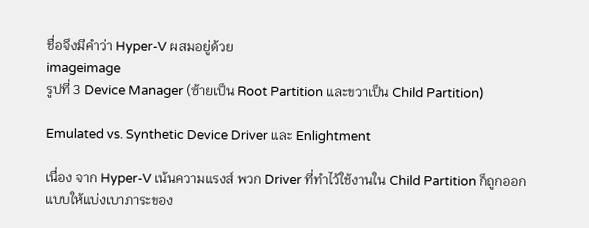ชื่อจึงมีคำว่า Hyper-V ผสมอยู่ด้วย
imageimage
รูปที่ 3 Device Manager (ซ้ายเป็น Root Partition และขวาเป็น Child Partition)

Emulated vs. Synthetic Device Driver และ Enlightment

เนื่อง จาก Hyper-V เน้นความแรงส์ พวก Driver ที่ทำไว้ใช้งานใน Child Partition ก็ถูกออกแบบให้แบ่งเบาภาระของ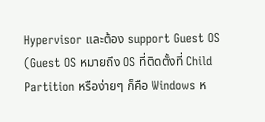Hypervisor และต้อง support Guest OS (Guest OS หมายถึง OS ที่ติดตั้งที่ Child Partition หรือง่ายๆ ก็คือ Windows ห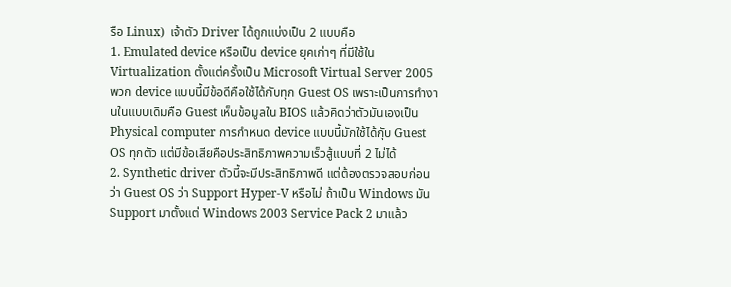รือ Linux)  เจ้าตัว Driver ได้ถูกแบ่งเป็น 2 แบบคือ
1. Emulated device หรือเป็น device ยุคเก่าๆ ที่มีใช้ใน Virtualization ตั้งแต่ครั้งเป็น Microsoft Virtual Server 2005 พวก device แบบนี้มีข้อดีคือใช้ได้กับทุก Guest OS เพราะเป็นการทำงานในแบบเดิมคือ Guest เห็นข้อมูลใน BIOS แล้วคิดว่าตัวมันเองเป็น Physical computer การกำหนด device แบบนี้มักใช้ได้กุับ Guest OS ทุกตัว แต่มีข้อเสียคือประสิทธิภาพความเร็วสู้แบบที่ 2 ไม่ได้
2. Synthetic driver ตัวนี้จะมีประสิทธิภาพดี แต่ต้องตรวจสอบก่อนว่า Guest OS ว่า Support Hyper-V หรือไม่ ถ้าเป็น Windows มัน Support มาตั้งแต่ Windows 2003 Service Pack 2 มาแล้ว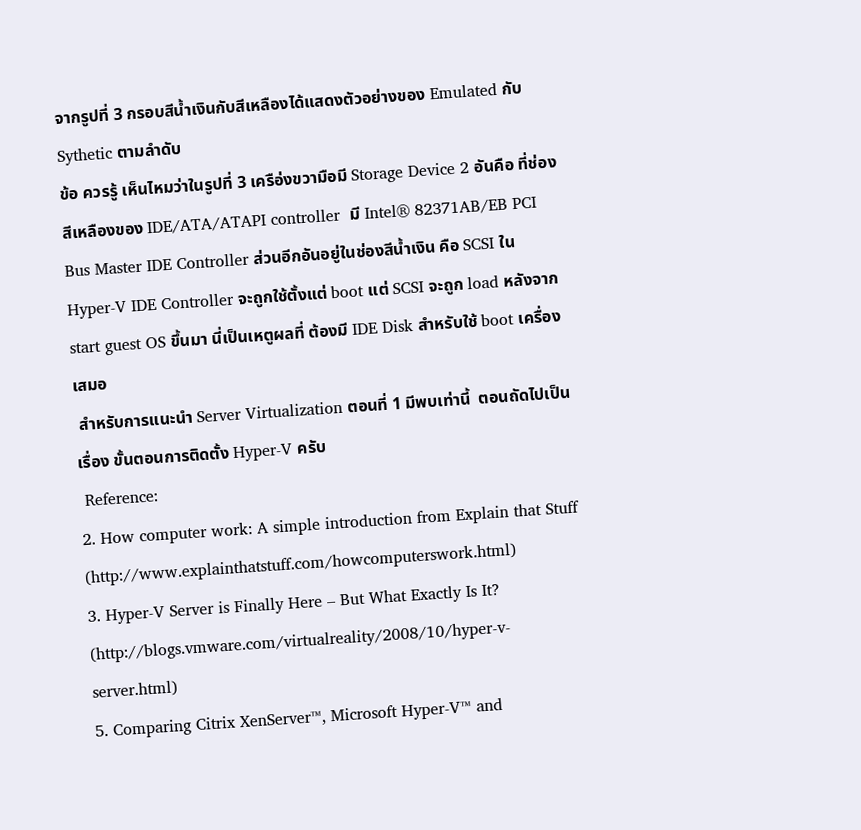จากรูปที่ 3 กรอบสีน้ำเงินกับสีเหลืองได้แสดงตัวอย่างของ Emulated กับ Sythetic ตามลำดับ
ข้อ ควรรู้ เห็นไหมว่าในรูปที่ 3 เครือ่งขวามือมี Storage Device 2 อันคือ ที่ช่องสีเหลืองของ IDE/ATA/ATAPI controller  มี Intel® 82371AB/EB PCI Bus Master IDE Controller ส่วนอีกอันอยู่ในช่องสีน้ำเงิน คือ SCSI ใน Hyper-V IDE Controller จะถูกใช้ตั้งแต่ boot แต่ SCSI จะถูก load หลังจาก start guest OS ขึ้นมา นี่เป็นเหตูผลที่ ต้องมี IDE Disk สำหรับใช้ boot เครื่องเสมอ
 สำหรับการแนะนำ Server Virtualization ตอนที่ 1 มีพบเท่านี้  ตอนถัดไปเป็นเรื่อง ขั้นตอนการติดตั้ง Hyper-V ครับ
 Reference:
2. How computer work: A simple introduction from Explain that Stuff  (http://www.explainthatstuff.com/howcomputerswork.html)
3. Hyper-V Server is Finally Here – But What Exactly Is It? (http://blogs.vmware.com/virtualreality/2008/10/hyper-v-server.html)
5. Comparing Citrix XenServer™, Microsoft Hyper-V™ and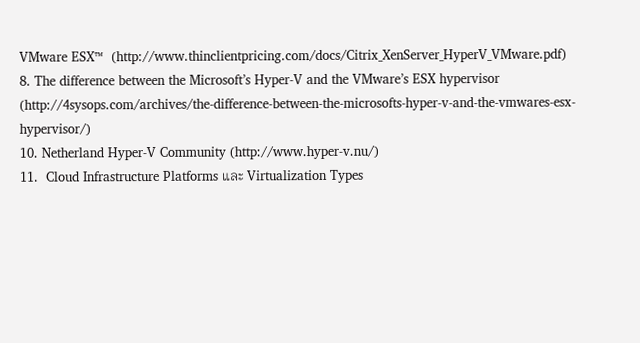VMware ESX™  (http://www.thinclientpricing.com/docs/Citrix_XenServer_HyperV_VMware.pdf)
8. The difference between the Microsoft’s Hyper-V and the VMware’s ESX hypervisor  (http://4sysops.com/archives/the-difference-between-the-microsofts-hyper-v-and-the-vmwares-esx-hypervisor/)
10. Netherland Hyper-V Community (http://www.hyper-v.nu/)
11.  Cloud Infrastructure Platforms และ Virtualization Types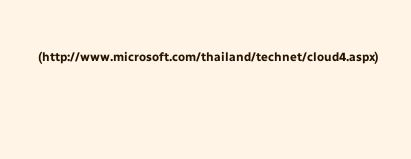(http://www.microsoft.com/thailand/technet/cloud4.aspx)